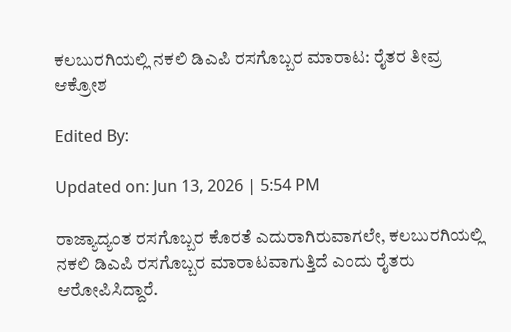ಕಲಬುರಗಿಯಲ್ಲಿ ನಕಲಿ ಡಿಎಪಿ ರಸಗೊಬ್ಬರ ಮಾರಾಟ: ರೈತರ ತೀವ್ರ ಆಕ್ರೋಶ

Edited By:

Updated on: Jun 13, 2026 | 5:54 PM

ರಾಜ್ಯಾದ್ಯಂತ ರಸಗೊಬ್ಬರ ಕೊರತೆ ಎದುರಾಗಿರುವಾಗಲೇ, ಕಲಬುರಗಿಯಲ್ಲಿ ನಕಲಿ ಡಿಎಪಿ ರಸಗೊಬ್ಬರ ಮಾರಾಟವಾಗುತ್ತಿದೆ ಎಂದು ರೈತರು ಆರೋಪಿಸಿದ್ದಾರೆ.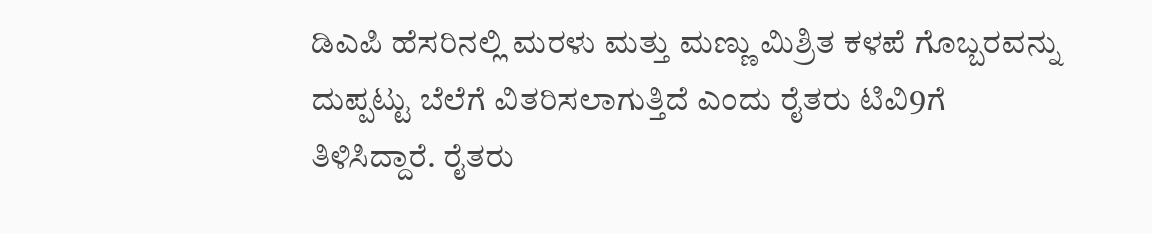ಡಿಎಪಿ ಹೆಸರಿನಲ್ಲಿ ಮರಳು ಮತ್ತು ಮಣ್ಣು ಮಿಶ್ರಿತ ಕಳಪೆ ಗೊಬ್ಬರವನ್ನು ದುಪ್ಪಟ್ಟು ಬೆಲೆಗೆ ವಿತರಿಸಲಾಗುತ್ತಿದೆ ಎಂದು ರೈತರು ಟಿವಿ9ಗೆ ತಿಳಿಸಿದ್ದಾರೆ. ರೈತರು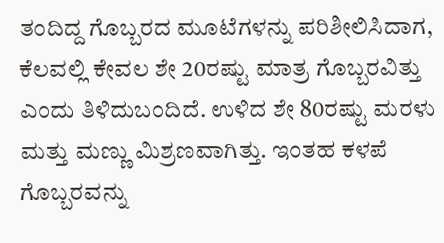ತಂದಿದ್ದ ಗೊಬ್ಬರದ ಮೂಟೆಗಳನ್ನು ಪರಿಶೀಲಿಸಿದಾಗ, ಕೆಲವಲ್ಲಿ ಕೇವಲ ಶೇ 20ರಷ್ಟು ಮಾತ್ರ ಗೊಬ್ಬರವಿತ್ತು ಎಂದು ತಿಳಿದುಬಂದಿದೆ. ಉಳಿದ ಶೇ 80ರಷ್ಟು ಮರಳು ಮತ್ತು ಮಣ್ಣು ಮಿಶ್ರಣವಾಗಿತ್ತು. ಇಂತಹ ಕಳಪೆ ಗೊಬ್ಬರವನ್ನು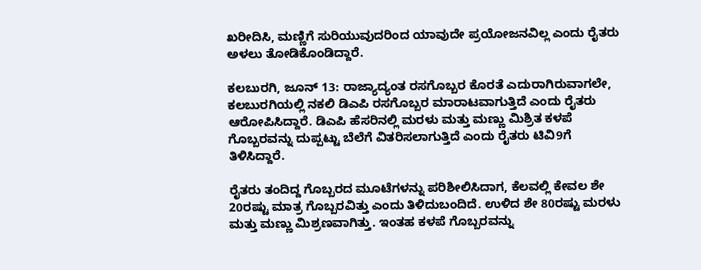ಖರೀದಿಸಿ, ಮಣ್ಣಿಗೆ ಸುರಿಯುವುದರಿಂದ ಯಾವುದೇ ಪ್ರಯೋಜನವಿಲ್ಲ ಎಂದು ರೈತರು ಅಳಲು ತೋಡಿಕೊಂಡಿದ್ದಾರೆ.

ಕಲಬುರಗಿ, ಜೂನ್ 13: ರಾಜ್ಯಾದ್ಯಂತ ರಸಗೊಬ್ಬರ ಕೊರತೆ ಎದುರಾಗಿರುವಾಗಲೇ, ಕಲಬುರಗಿಯಲ್ಲಿ ನಕಲಿ ಡಿಎಪಿ ರಸಗೊಬ್ಬರ ಮಾರಾಟವಾಗುತ್ತಿದೆ ಎಂದು ರೈತರು ಆರೋಪಿಸಿದ್ದಾರೆ. ಡಿಎಪಿ ಹೆಸರಿನಲ್ಲಿ ಮರಳು ಮತ್ತು ಮಣ್ಣು ಮಿಶ್ರಿತ ಕಳಪೆ ಗೊಬ್ಬರವನ್ನು ದುಪ್ಪಟ್ಟು ಬೆಲೆಗೆ ವಿತರಿಸಲಾಗುತ್ತಿದೆ ಎಂದು ರೈತರು ಟಿವಿ9ಗೆ ತಿಳಿಸಿದ್ದಾರೆ.

ರೈತರು ತಂದಿದ್ದ ಗೊಬ್ಬರದ ಮೂಟೆಗಳನ್ನು ಪರಿಶೀಲಿಸಿದಾಗ, ಕೆಲವಲ್ಲಿ ಕೇವಲ ಶೇ 20ರಷ್ಟು ಮಾತ್ರ ಗೊಬ್ಬರವಿತ್ತು ಎಂದು ತಿಳಿದುಬಂದಿದೆ. ಉಳಿದ ಶೇ 80ರಷ್ಟು ಮರಳು ಮತ್ತು ಮಣ್ಣು ಮಿಶ್ರಣವಾಗಿತ್ತು. ಇಂತಹ ಕಳಪೆ ಗೊಬ್ಬರವನ್ನು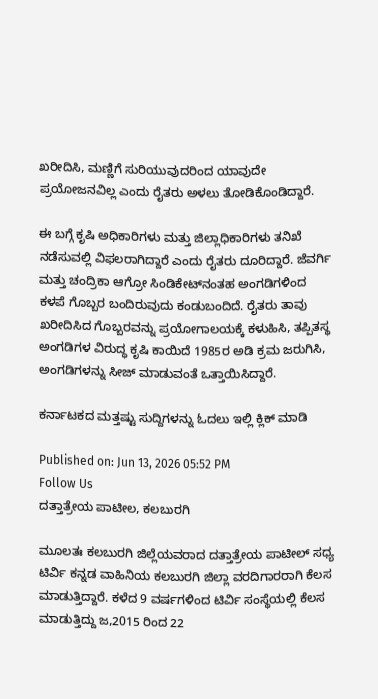ಖರೀದಿಸಿ, ಮಣ್ಣಿಗೆ ಸುರಿಯುವುದರಿಂದ ಯಾವುದೇ ಪ್ರಯೋಜನವಿಲ್ಲ ಎಂದು ರೈತರು ಅಳಲು ತೋಡಿಕೊಂಡಿದ್ದಾರೆ.

ಈ ಬಗ್ಗೆ ಕೃಷಿ ಅಧಿಕಾರಿಗಳು ಮತ್ತು ಜಿಲ್ಲಾಧಿಕಾರಿಗಳು ತನಿಖೆ ನಡೆಸುವಲ್ಲಿ ವಿಫಲರಾಗಿದ್ದಾರೆ ಎಂದು ರೈತರು ದೂರಿದ್ದಾರೆ. ಜೆವರ್ಗಿ ಮತ್ತು ಚಂದ್ರಿಕಾ ಆಗ್ರೋ ಸಿಂಡಿಕೇಟ್‌ನಂತಹ ಅಂಗಡಿಗಳಿಂದ ಕಳಪೆ ಗೊಬ್ಬರ ಬಂದಿರುವುದು ಕಂಡುಬಂದಿದೆ. ರೈತರು ತಾವು ಖರೀದಿಸಿದ ಗೊಬ್ಬರವನ್ನು ಪ್ರಯೋಗಾಲಯಕ್ಕೆ ಕಳುಹಿಸಿ, ತಪ್ಪಿತಸ್ಥ ಅಂಗಡಿಗಳ ವಿರುದ್ಧ ಕೃಷಿ ಕಾಯಿದೆ 1985ರ ಅಡಿ ಕ್ರಮ ಜರುಗಿಸಿ, ಅಂಗಡಿಗಳನ್ನು ಸೀಜ್ ಮಾಡುವಂತೆ ಒತ್ತಾಯಿಸಿದ್ದಾರೆ.

ಕರ್ನಾಟಕದ ಮತ್ತಷ್ಟು ಸುದ್ದಿಗಳನ್ನು ಓದಲು ಇಲ್ಲಿ ಕ್ಲಿಕ್ ಮಾಡಿ

Published on: Jun 13, 2026 05:52 PM
Follow Us
ದತ್ತಾತ್ರೇಯ ಪಾಟೀಲ, ಕಲಬುರಗಿ

ಮೂಲತಃ ಕಲಬುರಗಿ ಜಿಲ್ಲೆಯವರಾದ ದತ್ತಾತ್ರೇಯ ಪಾಟೀಲ್ ಸಧ್ಯ ಟಿರ್ವಿ ಕನ್ನಡ ವಾಹಿನಿಯ ಕಲಬುರಗಿ ಜಿಲ್ಲಾ ವರದಿಗಾರರಾಗಿ ಕೆಲಸ ಮಾಡುತ್ತಿದ್ದಾರೆ. ಕಳೆದ 9 ವರ್ಷಗಳಿಂದ ಟಿರ್ವಿ ಸಂಸ್ಥೆಯಲ್ಲಿ ಕೆಲಸ‌ ಮಾಡುತ್ತಿದ್ದು ಜ,2015 ರಿಂದ 22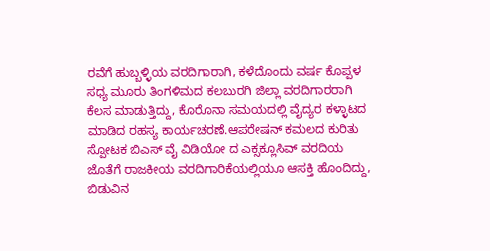ರವೆಗೆ ಹುಬ್ಬಳ್ಳಿಯ ವರದಿಗಾರಾಗಿ, ಕಳೆದೊಂದು ವರ್ಷ ಕೊಪ್ಪಳ ಸಧ್ಯ ಮೂರು ತಿಂಗಳಿಮದ ಕಲಬುರಗಿ ಜಿಲ್ಲಾ ವರದಿಗಾರರಾಗಿ ಕೆಲಸ ಮಾಡುತ್ತಿದ್ದು, ಕೊರೊನಾ ಸಮಯದಲ್ಲಿ ವೈದ್ಯರ ಕಳ್ಳಾಟದ ಮಾಡಿದ ರಹಸ್ಯ ಕಾರ್ಯಚರಣೆ.ಆಪರೇಷನ್ ಕಮಲದ ಕುರಿತು ಸ್ಪೋಟಕ ಬಿಎಸ್ ವೈ ವಿಡಿಯೋ ದ ಎಕ್ಸಕ್ಲೂಸಿವ್ ವರದಿಯ ಜೊತೆಗೆ ರಾಜಕೀಯ ವರದಿಗಾರಿಕೆಯಲ್ಲಿಯೂ ಆಸಕ್ತಿ ಹೊಂದಿದ್ದು, ಬಿಡುವಿನ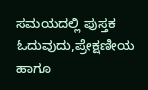ಸಮಯದಲ್ಲಿ ಪುಸ್ತಕ ಓದುವುದು,ಪ್ರೇಕ್ಷಣೀಯ ಹಾಗೂ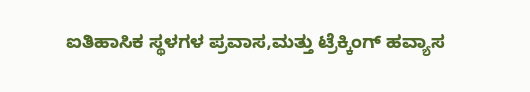ಐತಿಹಾಸಿಕ ಸ್ಥಳಗಳ ಪ್ರವಾಸ,ಮತ್ತು ಟ್ರೆಕ್ಕಿಂಗ್ ಹವ್ಯಾಸ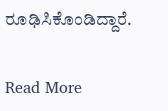ರೂಢಿಸಿಕೊಂಡಿದ್ದಾರೆ.

Read More